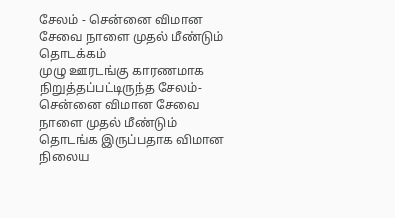சேலம் - சென்னை விமான சேவை நாளை முதல் மீண்டும் தொடக்கம்
முழு ஊரடங்கு காரணமாக நிறுத்தப்பட்டிருந்த சேலம்-சென்னை விமான சேவை நாளை முதல் மீண்டும் தொடங்க இருப்பதாக விமான நிலைய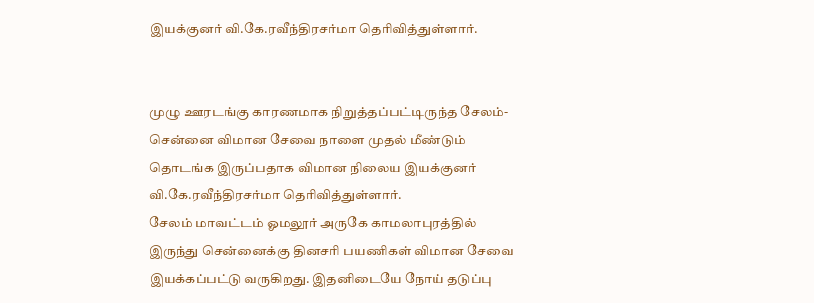இயக்குனர் வி.கே.ரவீந்திரசர்மா தெரிவித்துள்ளார்.


முழு ஊரடங்கு காரணமாக நிறுத்தப்பட்டிருந்த சேலம்-சென்னை விமான சேவை நாளை முதல் மீண்டும் தொடங்க இருப்பதாக விமான நிலைய இயக்குனர் வி.கே.ரவீந்திரசர்மா தெரிவித்துள்ளார்.
சேலம் மாவட்டம் ஓமலூர் அருகே காமலாபுரத்தில் இருந்து சென்னைக்கு தினசரி பயணிகள் விமான சேவை இயக்கப்பட்டு வருகிறது. இதனிடையே நோய் தடுப்பு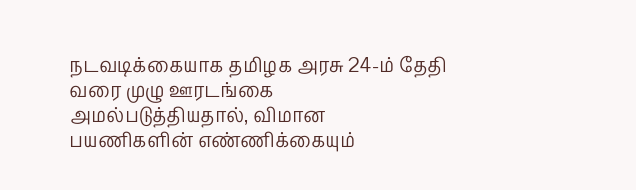நடவடிக்கையாக தமிழக அரசு 24-ம் தேதி வரை முழு ஊரடங்கை அமல்படுத்தியதால், விமான பயணிகளின் எண்ணிக்கையும்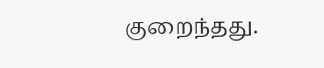குறைந்தது.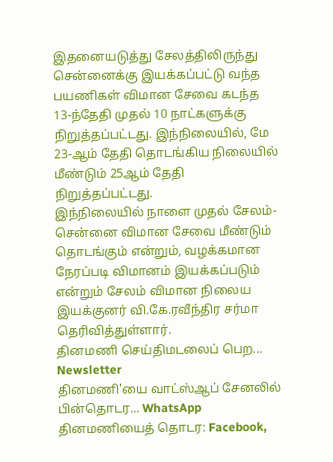இதனையடுத்து சேலத்திலிருந்து சென்னைக்கு இயக்கப்பட்டு வந்த பயணிகள் விமான சேவை கடந்த 13-ந்தேதி முதல் 10 நாட்களுக்கு நிறுத்தப்பட்டது. இந்நிலையில், மே 23-ஆம் தேதி தொடங்கிய நிலையில் மீண்டும் 25ஆம் தேதி நிறுத்தப்பட்டது.
இந்நிலையில் நாளை முதல் சேலம்-சென்னை விமான சேவை மீண்டும் தொடங்கும் என்றும், வழக்கமான நேரப்படி விமானம் இயக்கப்படும் என்றும் சேலம் விமான நிலைய இயக்குனர் வி.கே.ரவீந்திர சர்மா தெரிவித்துள்ளார்.
தினமணி செய்திமடலைப் பெற... Newsletter
தினமணி'யை வாட்ஸ்ஆப் சேனலில் பின்தொடர... WhatsApp
தினமணியைத் தொடர: Facebook,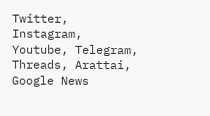Twitter, Instagram, Youtube, Telegram, Threads, Arattai, Google News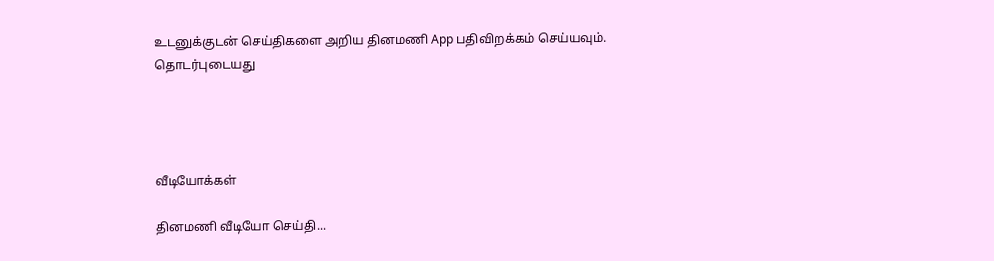உடனுக்குடன் செய்திகளை அறிய தினமணி App பதிவிறக்கம் செய்யவும்.
தொடர்புடையது




வீடியோக்கள்

தினமணி வீடியோ செய்தி...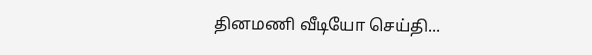தினமணி வீடியோ செய்தி...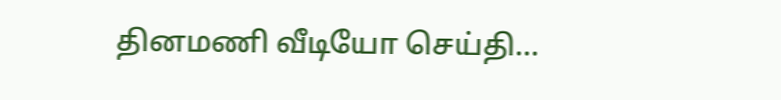தினமணி வீடியோ செய்தி...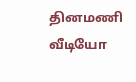தினமணி வீடியோ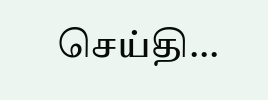செய்தி...